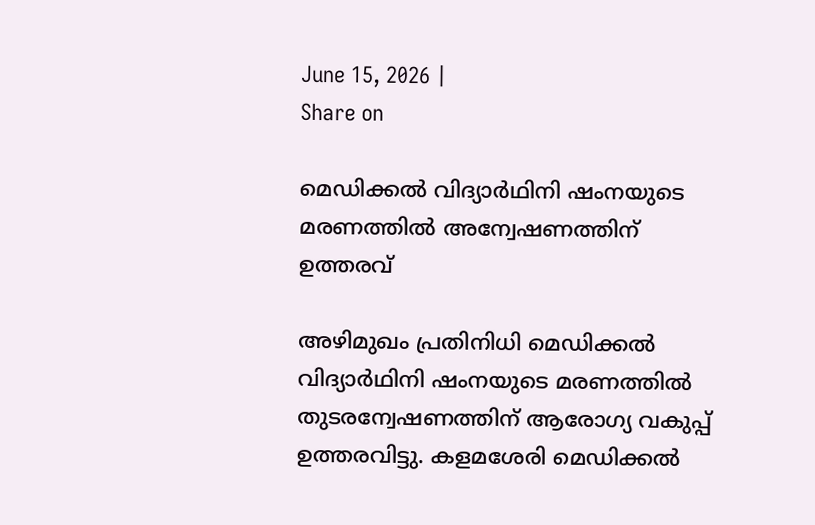June 15, 2026 |
Share on

മെഡിക്കല്‍ വിദ്യാര്‍ഥിനി ഷംനയുടെ മരണത്തില്‍ അന്വേഷണത്തിന് ഉത്തരവ്

അഴിമുഖം പ്രതിനിധി മെഡിക്കല്‍ വിദ്യാര്‍ഥിനി ഷംനയുടെ മരണത്തില്‍ തുടരന്വേഷണത്തിന് ആരോഗ്യ വകുപ്പ് ഉത്തരവിട്ടു. കളമശേരി മെഡിക്കല്‍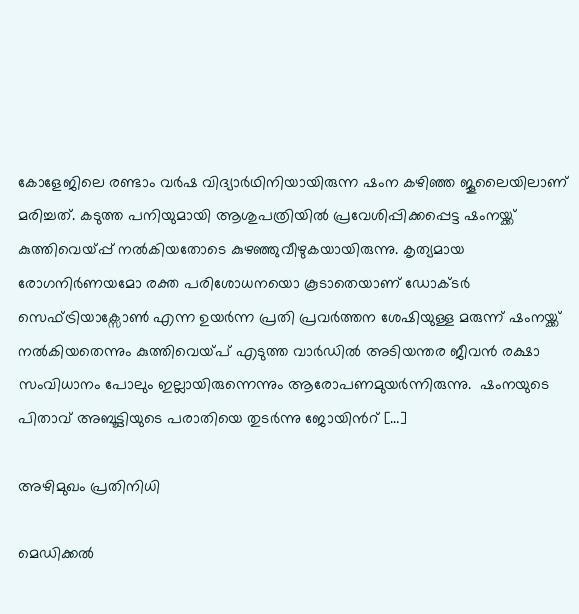കോളേജിലെ രണ്ടാം വര്‍ഷ വിദ്യാര്‍ഥിനിയായിരുന്ന ഷംന കഴിഞ്ഞ ജൂലൈയിലാണ് മരിച്ചത്. കടുത്ത പനിയുമായി ആശുപത്രിയില്‍ പ്രവേശിപ്പിക്കപ്പെട്ട ഷംനയ്ക്ക് കുത്തിവെയ്പ്പ് നല്‍കിയതോടെ കുഴഞ്ഞുവീഴുകയായിരുന്നു. കൃത്യമായ രോഗനിർണയമോ രക്ത പരിശോധനയൊ കൂടാതെയാണ്‌ ഡോക്ടർ സെഫ്ട്രിയാക്സോൺ എന്ന ഉയർന്ന പ്രതി പ്രവർത്തന ശേഷിയുള്ള മരുന്ന് ഷംനയ്ക്ക്‌ നൽകിയതെന്നും കുത്തിവെയ്പ് എടുത്ത വാര്‍ഡില്‍ അടിയന്തര ജീവന്‍ രക്ഷാ സംവിധാനം പോലും ഇല്ലായിരുന്നെന്നും ആരോപണമുയര്‍ന്നിരുന്നു.  ഷംനയുടെ പിതാവ് അബൂട്ടിയുടെ പരാതിയെ തുടര്‍ന്നു ജോയിന്‍റ് […]

അഴിമുഖം പ്രതിനിധി

മെഡിക്കല്‍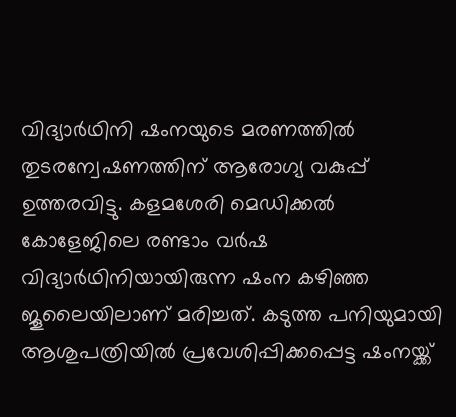വിദ്യാര്‍ഥിനി ഷംനയുടെ മരണത്തില്‍ തുടരന്വേഷണത്തിന് ആരോഗ്യ വകുപ്പ് ഉത്തരവിട്ടു. കളമശേരി മെഡിക്കല്‍ കോളേജിലെ രണ്ടാം വര്‍ഷ വിദ്യാര്‍ഥിനിയായിരുന്ന ഷംന കഴിഞ്ഞ ജൂലൈയിലാണ് മരിച്ചത്. കടുത്ത പനിയുമായി ആശുപത്രിയില്‍ പ്രവേശിപ്പിക്കപ്പെട്ട ഷംനയ്ക്ക്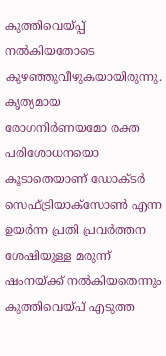കുത്തിവെയ്പ്പ് നല്‍കിയതോടെ കുഴഞ്ഞുവീഴുകയായിരുന്നു. കൃത്യമായ രോഗനിർണയമോ രക്ത പരിശോധനയൊ കൂടാതെയാണ്‌ ഡോക്ടർ സെഫ്ട്രിയാക്സോൺ എന്ന ഉയർന്ന പ്രതി പ്രവർത്തന ശേഷിയുള്ള മരുന്ന് ഷംനയ്ക്ക്‌ നൽകിയതെന്നും കുത്തിവെയ്പ് എടുത്ത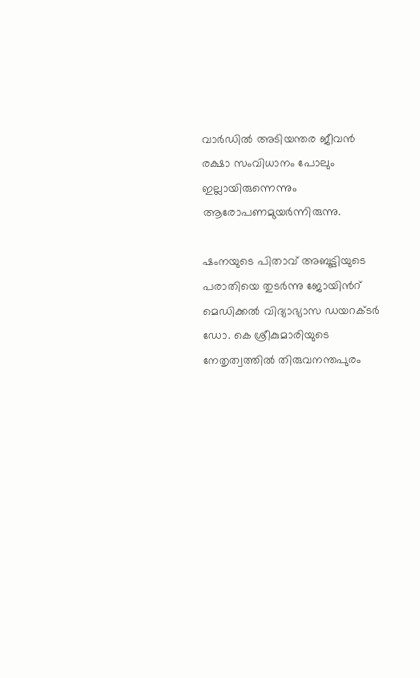വാര്‍ഡില്‍ അടിയന്തര ജീവന്‍ രക്ഷാ സംവിധാനം പോലും ഇല്ലായിരുന്നെന്നും ആരോപണമുയര്‍ന്നിരുന്നു.

ഷംനയുടെ പിതാവ് അബൂട്ടിയുടെ പരാതിയെ തുടര്‍ന്നു ജോയിന്‍റ് മെഡിക്കൽ വിദ്യാഭ്യാസ ഡയറക്ടർ ഡോ. കെ ശ്രീകുമാരിയുടെ നേതൃത്വത്തിൽ തിരുവനന്തപുരം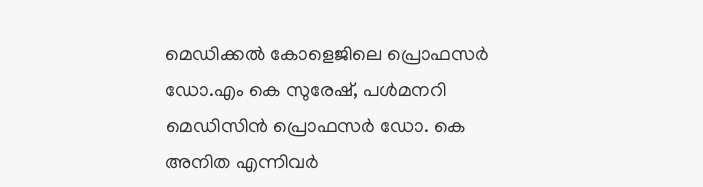മെഡിക്കൽ കോളെജിലെ പ്രൊഫസർ ഡോ.എം കെ സുരേഷ്‌, പൾമനറി മെഡിസിൻ പ്രൊഫസർ ഡോ. കെ അനിത എന്നിവർ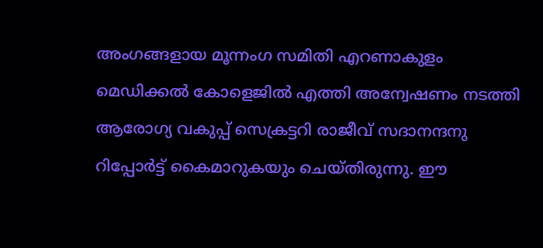അംഗങ്ങളായ മൂന്നംഗ സമിതി എറണാകുളം മെഡിക്കൽ കോളെജിൽ എത്തി അന്വേഷണം നടത്തി ആരോഗ്യ വകുപ്പ്‌ സെക്രട്ടറി രാജീവ്‌ സദാനന്ദനു റിപ്പോർട്ട്‌ കൈമാറുകയും ചെയ്തിരുന്നു. ഈ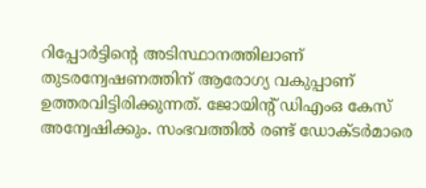റിപ്പോർട്ടിന്‍റെ അടിസ്ഥാനത്തിലാണ് തുടരന്വേഷണത്തിന് ആരോഗ്യ വകുപ്പാണ് ഉത്തരവിട്ടിരിക്കുന്നത്. ജോയിന്റ് ഡിഎംഒ കേസ് അന്വേഷിക്കും. സംഭവത്തില്‍ രണ്ട് ഡോക്ടര്‍മാരെ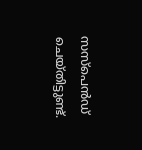സസ്‌പെന്‍ഡ് ചെയ്തിട്ടുണ്ട്.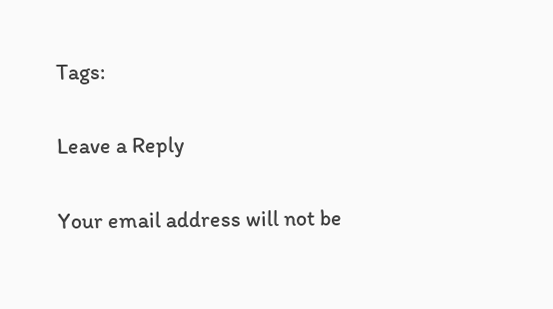Tags:

Leave a Reply

Your email address will not be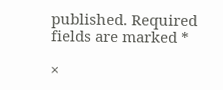published. Required fields are marked *

×